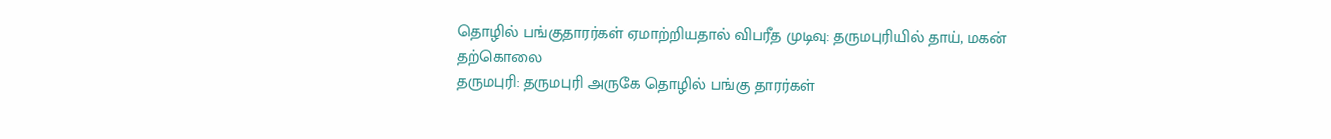தொழில் பங்குதாரர்கள் ஏமாற்றியதால் விபரீத முடிவு: தருமபுரியில் தாய், மகன் தற்கொலை
தருமபுரி: தருமபுரி அருகே தொழில் பங்கு தாரர்கள்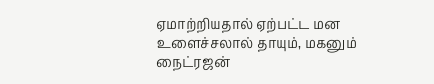ஏமாற்றியதால் ஏற்பட்ட மன உளைச்சலால் தாயும், மகனும் நைட்ரஜன்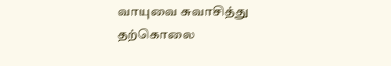வாயுவை சுவாசித்து தற்கொலை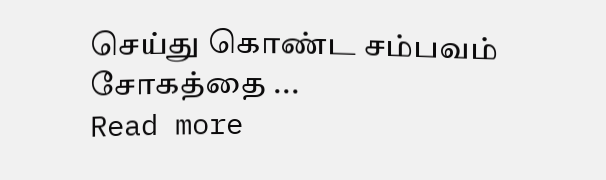செய்து கொண்ட சம்பவம் சோகத்தை ...
Read more